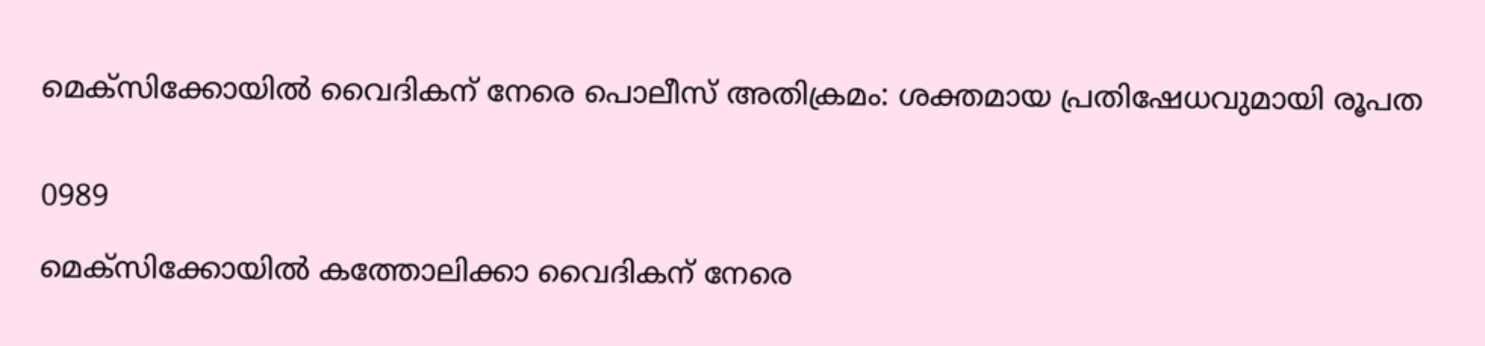മെക്സിക്കോയിൽ വൈദികന് നേരെ പൊലീസ് അതിക്രമം: ശക്തമായ പ്രതിഷേധവുമായി രൂപത


0989

മെക്സിക്കോയിൽ കത്തോലിക്കാ വൈദികന് നേരെ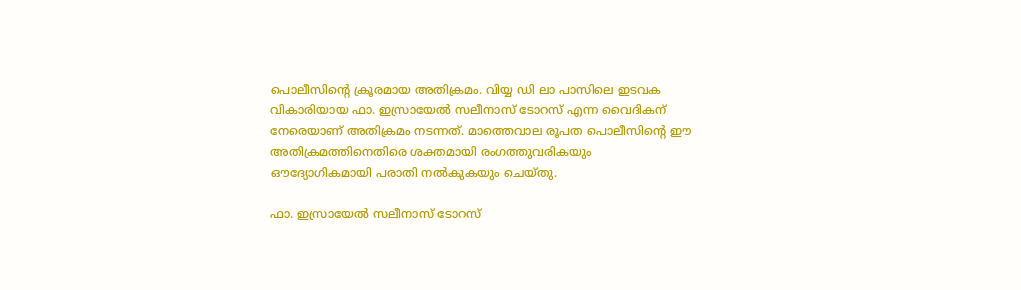പൊലീസിന്റെ ക്രൂരമായ അതിക്രമം. വിയ്യ ഡി ലാ പാസിലെ ഇടവക വികാരിയായ ഫാ. ഇസ്രായേൽ സലീനാസ് ടോറസ് എന്ന വൈദികന് നേരെയാണ് അതിക്രമം നടന്നത്. മാത്തെവാല രൂപത പൊലീസിന്റെ ഈ അതിക്രമത്തിനെതിരെ ശക്തമായി രംഗത്തുവരികയും ഔദ്യോഗികമായി പരാതി നൽകുകയും ചെയ്തു.

ഫാ. ഇസ്രായേൽ സലീനാസ് ടോറസ്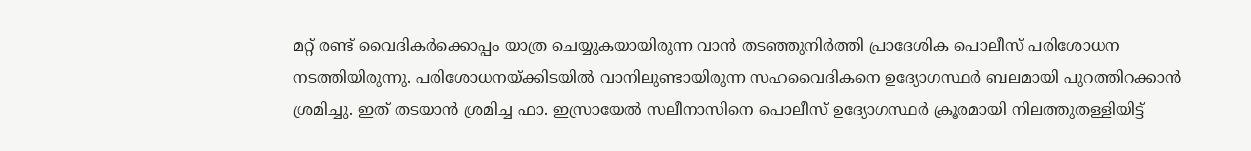മറ്റ് രണ്ട് വൈദികർക്കൊപ്പം യാത്ര ചെയ്യുകയായിരുന്ന വാൻ തടഞ്ഞുനിർത്തി പ്രാദേശിക പൊലീസ് പരിശോധന നടത്തിയിരുന്നു. പരിശോധനയ്ക്കിടയിൽ വാനിലുണ്ടായിരുന്ന സഹവൈദികനെ ഉദ്യോഗസ്ഥർ ബലമായി പുറത്തിറക്കാൻ ശ്രമിച്ചു. ഇത് തടയാൻ ശ്രമിച്ച ഫാ. ഇസ്രായേൽ സലീനാസിനെ പൊലീസ് ഉദ്യോഗസ്ഥർ ക്രൂരമായി നിലത്തുതള്ളിയിട്ട്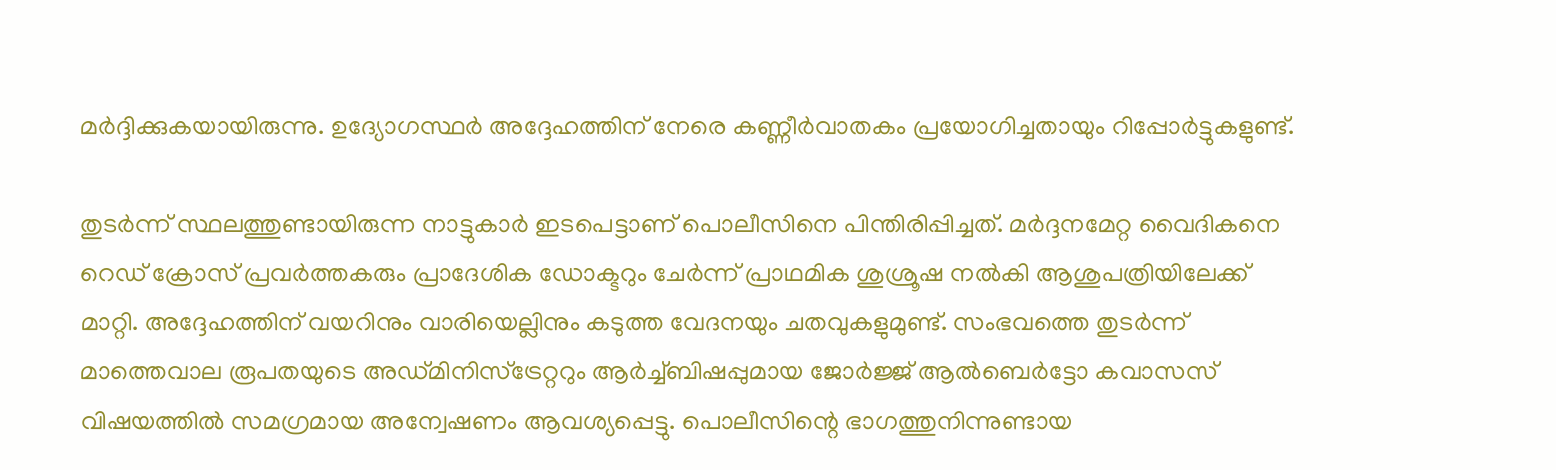മർദ്ദിക്കുകയായിരുന്നു. ഉദ്യോഗസ്ഥർ അദ്ദേഹത്തിന് നേരെ കണ്ണീർവാതകം പ്രയോഗിച്ചതായും റിപ്പോർട്ടുകളുണ്ട്.

തുടർന്ന് സ്ഥലത്തുണ്ടായിരുന്ന നാട്ടുകാർ ഇടപെട്ടാണ് പൊലീസിനെ പിന്തിരിപ്പിച്ചത്. മർദ്ദനമേറ്റ വൈദികനെ റെഡ് ക്രോസ് പ്രവർത്തകരും പ്രാദേശിക ഡോക്ടറും ചേർന്ന് പ്രാഥമിക ശുശ്രൂഷ നൽകി ആശുപത്രിയിലേക്ക് മാറ്റി. അദ്ദേഹത്തിന് വയറിനും വാരിയെല്ലിനും കടുത്ത വേദനയും ചതവുകളുമുണ്ട്. സംഭവത്തെ തുടർന്ന് മാത്തെവാല രൂപതയുടെ അഡ്മിനിസ്ട്രേറ്ററും ആർച്ച്ബിഷപ്പുമായ ജോർജ്ജ് ആൽബെർട്ടോ കവാസസ് വിഷയത്തിൽ സമഗ്രമായ അന്വേഷണം ആവശ്യപ്പെട്ടു. പൊലീസിന്റെ ഭാഗത്തുനിന്നുണ്ടായ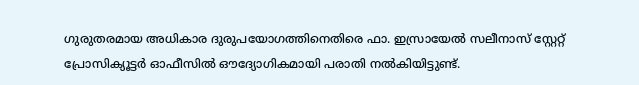ഗുരുതരമായ അധികാര ദുരുപയോഗത്തിനെതിരെ ഫാ. ഇസ്രായേൽ സലീനാസ് സ്റ്റേറ്റ് പ്രോസിക്യൂട്ടർ ഓഫീസിൽ ഔദ്യോഗികമായി പരാതി നൽകിയിട്ടുണ്ട്.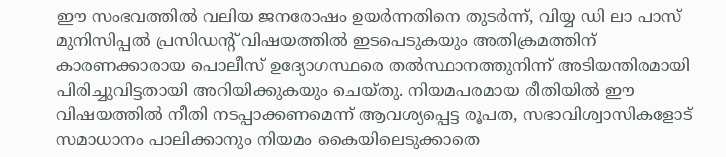ഈ സംഭവത്തിൽ വലിയ ജനരോഷം ഉയർന്നതിനെ തുടർന്ന്, വിയ്യ ഡി ലാ പാസ് മുനിസിപ്പൽ പ്രസിഡന്റ് വിഷയത്തിൽ ഇടപെടുകയും അതിക്രമത്തിന് കാരണക്കാരായ പൊലീസ് ഉദ്യോഗസ്ഥരെ തൽസ്ഥാനത്തുനിന്ന് അടിയന്തിരമായി പിരിച്ചുവിട്ടതായി അറിയിക്കുകയും ചെയ്തു. നിയമപരമായ രീതിയിൽ ഈ വിഷയത്തിൽ നീതി നടപ്പാക്കണമെന്ന് ആവശ്യപ്പെട്ട രൂപത, സഭാവിശ്വാസികളോട് സമാധാനം പാലിക്കാനും നിയമം കൈയിലെടുക്കാതെ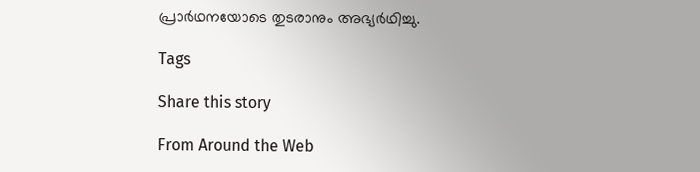പ്രാർഥനയോടെ തുടരാനും അഭ്യർഥിച്ചു.

Tags

Share this story

From Around the Web